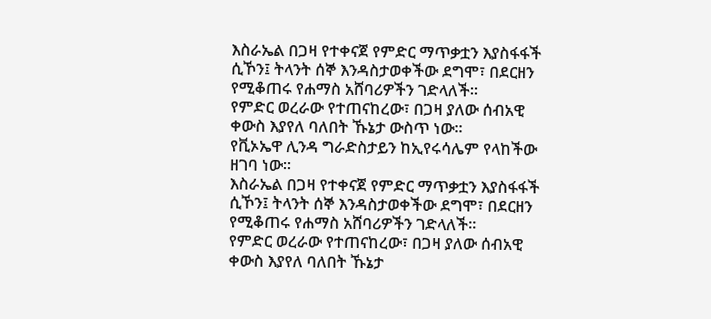እስራኤል በጋዛ የተቀናጀ የምድር ማጥቃቷን እያስፋፋች ሲኾን፤ ትላንት ሰኞ እንዳስታወቀችው ደግሞ፣ በደርዘን የሚቆጠሩ የሐማስ አሸባሪዎችን ገድላለች፡፡
የምድር ወረራው የተጠናከረው፣ በጋዛ ያለው ሰብአዊ ቀውስ እያየለ ባለበት ኹኔታ ውስጥ ነው።
የቪኦኤዋ ሊንዳ ግራድስታይን ከኢየሩሳሌም የላከችው ዘገባ ነው፡፡
እስራኤል በጋዛ የተቀናጀ የምድር ማጥቃቷን እያስፋፋች ሲኾን፤ ትላንት ሰኞ እንዳስታወቀችው ደግሞ፣ በደርዘን የሚቆጠሩ የሐማስ አሸባሪዎችን ገድላለች፡፡
የምድር ወረራው የተጠናከረው፣ በጋዛ ያለው ሰብአዊ ቀውስ እያየለ ባለበት ኹኔታ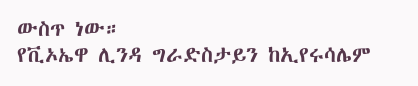ውስጥ ነው።
የቪኦኤዋ ሊንዳ ግራድስታይን ከኢየሩሳሌም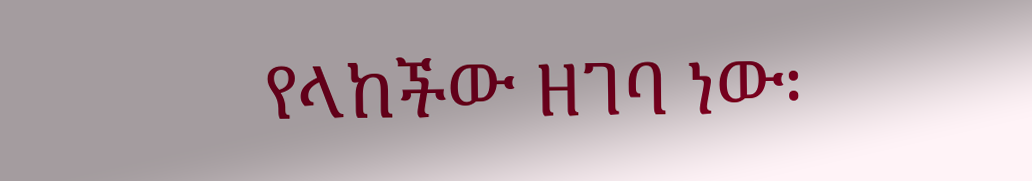የላከችው ዘገባ ነው፡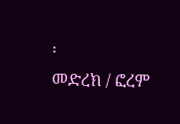፡
መድረክ / ፎረም